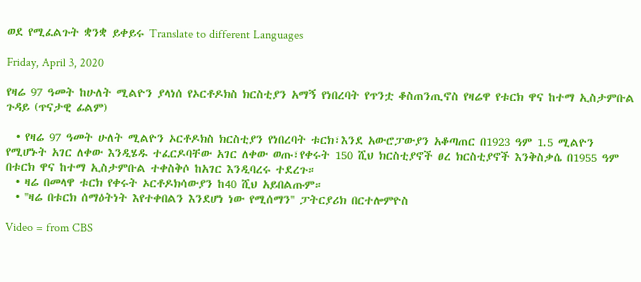ወደ የሚፈልጉት ቋንቋ ይቀይሩ Translate to different Languages

Friday, April 3, 2020

የዛሬ 97 ዓመት ከሁለት ሚልዮን ያላነሰ የኦርቶዶክስ ክርስቲያን አማኝ የነበረባት የጥንቷ ቆስጠንጢኖስ የዛሬዋ የቱርክ ዋና ከተማ ኢስታምቡል ጉዳይ (ጥናታዊ ፊልም)

  • የዛሬ 97 ዓመት ሁለት ሚልዮን ኦርቶዶክስ ክርስቲያን የነበረባት ቱርክ፣እንደ አውሮፓውያን አቆጣጠር በ1923 ዓም 1.5 ሚልዮን የሚሆኑት አገር ለቀው እንዲሄዱ ተፈርዶባቸው አገር ለቀው ወጡ፣የቀሩት 150 ሺህ ክርስቲያኖች ፀረ ክርስቲያኖች እንቅስቃሴ በ1955 ዓም በቱርክ ዋና ከተማ ኢስታምቡል ተቀስቅሶ ከአገር እንዲባረሩ ተደረጉ።
  • ዛሬ በመላዋ ቱርክ የቀሩት ኦርቶዶክሳውያን ከ40 ሺህ አይበልጡም።
  • ''ዛሬ በቱርክ ሰማዕትነት እየተቀበልን እንደሆነ ነው የሚሰማን'' ፓትርያሪክ በርተሎምዮስ

Video = from CBS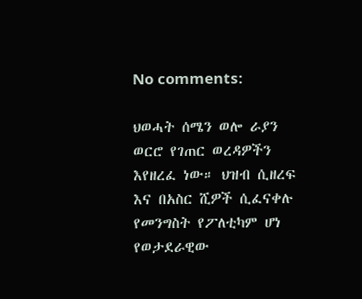No comments:

ህወሓት ሰሜን ወሎ ራያን ወርሮ የገጠር ወረዳዎችን እየዘረፈ ነው። ህዝብ ሲዘረፍ እና በአስር ሺዎች ሲፈናቀሉ የመንግስት የፖለቲካም ሆነ የወታደራዊው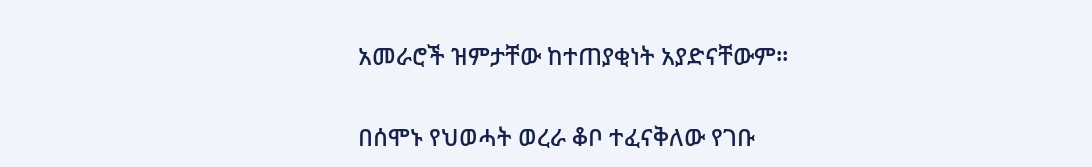አመራሮች ዝምታቸው ከተጠያቂነት አያድናቸውም።

በሰሞኑ የህወሓት ወረራ ቆቦ ተፈናቅለው የገቡ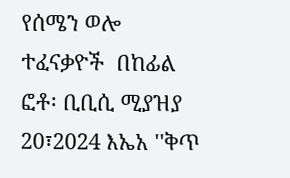የሰሜን ወሎ ተፈናቃዮች  በከፊል ፎቶ፡ ቢቢሲ ሚያዝያ 20፣2024 እኤአ ''ቅጥ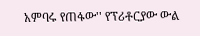አምባሩ የጠፋው'' የፕሪቶርያው ውል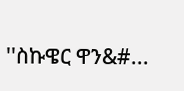''ስኩዌር ዋን&#...